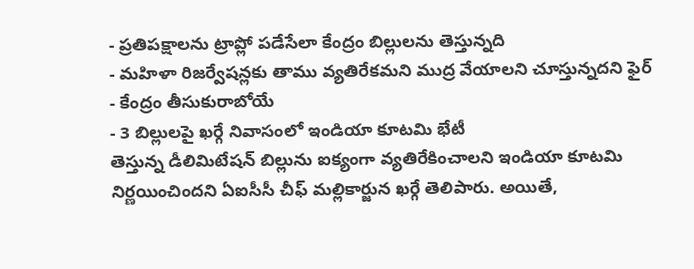- ప్రతిపక్షాలను ట్రాప్లో పడేసేలా కేంద్రం బిల్లులను తెస్తున్నది
- మహిళా రిజర్వేషన్లకు తాము వ్యతిరేకమని ముద్ర వేయాలని చూస్తున్నదని ఫైర్
- కేంద్రం తీసుకురాబోయే
- 3 బిల్లులపై ఖర్గే నివాసంలో ఇండియా కూటమి భేటీ
తెస్తున్న డీలిమిటేషన్ బిల్లును ఐక్యంగా వ్యతిరేకించాలని ఇండియా కూటమి నిర్ణయించిందని ఏఐసీసీ చీఫ్ మల్లికార్జున ఖర్గే తెలిపారు. అయితే,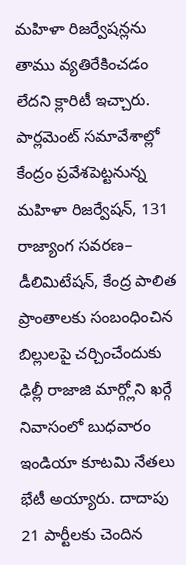మహిళా రిజర్వేషన్లను తాము వ్యతిరేకించడం లేదని క్లారిటీ ఇచ్చారు. పార్లమెంట్ సమావేశాల్లో కేంద్రం ప్రవేశపెట్టనున్న మహిళా రిజర్వేషన్, 131 రాజ్యాంగ సవరణ– డీలిమిటేషన్, కేంద్ర పాలిత ప్రాంతాలకు సంబంధించిన బిల్లులపై చర్చించేందుకు ఢిల్లీ రాజాజి మార్గ్లోని ఖర్గే నివాసంలో బుధవారం ఇండియా కూటమి నేతలు భేటీ అయ్యారు. దాదాపు 21 పార్టీలకు చెందిన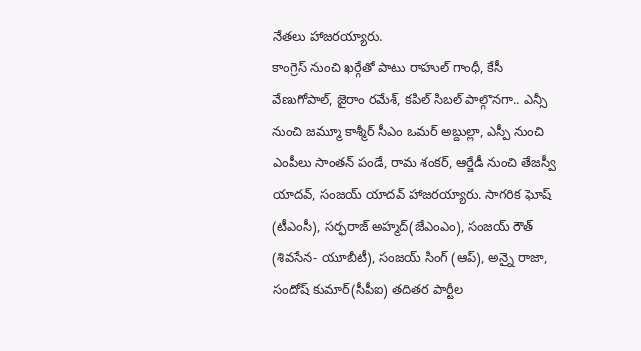నేతలు హాజరయ్యారు.
కాంగ్రెస్ నుంచి ఖర్గేతో పాటు రాహుల్ గాంధీ, కేసీ వేణుగోపాల్, జైరాం రమేశ్, కపిల్ సిబల్ పాల్గొనగా.. ఎన్సీ నుంచి జమ్మూ కాశ్మీర్ సీఎం ఒమర్ అబ్దుల్లా, ఎస్పీ నుంచి ఎంపీలు సాంతన్ పండే, రామ శంకర్, ఆర్జేడీ నుంచి తేజస్వీ యాదవ్, సంజయ్ యాదవ్ హాజరయ్యారు. సాగరిక ఘోష్ (టీఎంసీ), సర్ఫరాజ్ అహ్మద్(జేఎంఎం), సంజయ్ రౌత్ (శివసేన- యూబీటీ), సంజయ్ సింగ్ (ఆప్), అన్నై రాజా, సందోష్ కుమార్(సీపీఐ) తదితర పార్టీల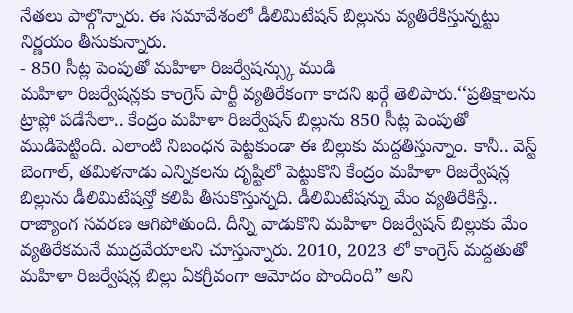నేతలు పాల్గొన్నారు. ఈ సమావేశంలో డీలిమిటేషన్ బిల్లును వ్యతిరేకిస్తున్నట్టు నిర్ణయం తీసుకున్నారు.
- 850 సీట్ల పెంపుతో మహిళా రిజర్వేషన్స్కు ముడి
మహిళా రిజర్వేషన్లకు కాంగ్రెస్ పార్టీ వ్యతిరేకంగా కాదని ఖర్గే తెలిపారు.‘‘ప్రతిక్షాలను ట్రాప్లో పడేసేలా.. కేంద్రం మహిళా రిజర్వేషన్ బిల్లును 850 సీట్ల పెంపుతో ముడిపెట్టింది. ఎలాంటి నిబంధన పెట్టకుండా ఈ బిల్లుకు మద్దతిస్తున్నాం. కానీ.. వెస్ట్ బెంగాల్, తమిళనాడు ఎన్నికలను దృష్టిలో పెట్టుకొని కేంద్రం మహిళా రిజర్వేషన్ల బిల్లును డీలిమిటేషన్తో కలిపి తీసుకొస్తున్నది. డీలిమిటేషన్ను మేం వ్యతిరేకిస్తే.. రాజ్యాంగ సవరణ ఆగిపోతుంది. దీన్ని వాడుకొని మహిళా రిజర్వేషన్ బిల్లుకు మేం వ్యతిరేకమనే ముద్రవేయాలని చూస్తున్నారు. 2010, 2023 లో కాంగ్రెస్ మద్దతుతో మహిళా రిజర్వేషన్ల బిల్లు ఏకగ్రీవంగా ఆమోదం పొందింది” అని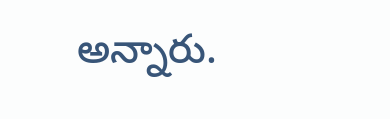అన్నారు.